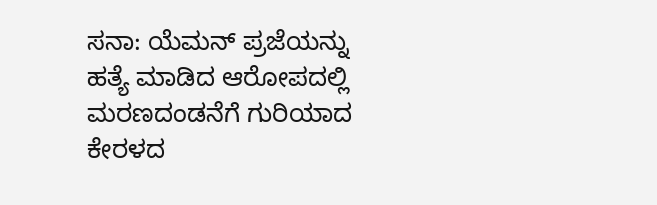ಸನಾ: ಯೆಮನ್ ಪ್ರಜೆಯನ್ನು ಹತ್ಯೆ ಮಾಡಿದ ಆರೋಪದಲ್ಲಿ ಮರಣದಂಡನೆಗೆ ಗುರಿಯಾದ ಕೇರಳದ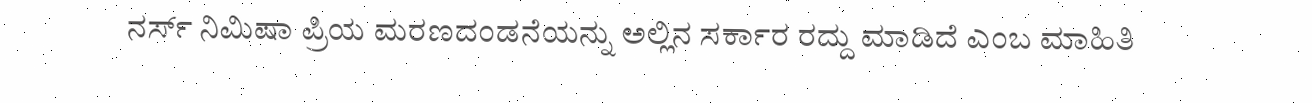ನರ್ಸ್ ನಿಮಿಷಾ ಪ್ರಿಯ ಮರಣದಂಡನೆಯನ್ನು ಅಲ್ಲಿನ ಸರ್ಕಾರ ರದ್ದು ಮಾಡಿದೆ ಎಂಬ ಮಾಹಿತಿ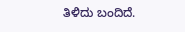ತಿಳಿದು ಬಂದಿದೆ.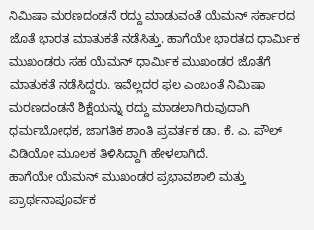ನಿಮಿಷಾ ಮರಣದಂಡನೆ ರದ್ದು ಮಾಡುವಂತೆ ಯೆಮನ್ ಸರ್ಕಾರದ ಜೊತೆ ಭಾರತ ಮಾತುಕತೆ ನಡೆಸಿತ್ತು. ಹಾಗೆಯೇ ಭಾರತದ ಧಾರ್ಮಿಕ ಮುಖಂಡರು ಸಹ ಯೆಮನ್ ಧಾರ್ಮಿಕ ಮುಖಂಡರ ಜೊತೆಗೆ ಮಾತುಕತೆ ನಡೆಸಿದ್ದರು. ಇವೆಲ್ಲದರ ಫಲ ಎಂಬಂತೆ ನಿಮಿಷಾ ಮರಣದಂಡನೆ ಶಿಕ್ಷೆಯನ್ನು ರದ್ದು ಮಾಡಲಾಗಿರುವುದಾಗಿ ಧರ್ಮಬೋಧಕ, ಜಾಗತಿಕ ಶಾಂತಿ ಪ್ರವರ್ತಕ ಡಾ. ಕೆ. ಎ. ಪೌಲ್ ವಿಡಿಯೋ ಮೂಲಕ ತಿಳಿಸಿದ್ದಾಗಿ ಹೇಳಲಾಗಿದೆ.
ಹಾಗೆಯೇ ಯೆಮನ್ ಮುಖಂಡರ ಪ್ರಭಾವಶಾಲಿ ಮತ್ತು ಪ್ರಾರ್ಥನಾಪೂರ್ವಕ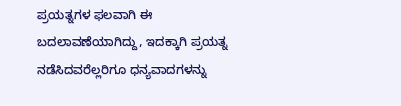ಪ್ರಯತ್ನಗಳ ಫಲವಾಗಿ ಈ ಬದಲಾವಣೆಯಾಗಿದ್ದು, ಇದಕ್ಕಾಗಿ ಪ್ರಯತ್ನ ನಡೆಸಿದವರೆಲ್ಲರಿಗೂ ಧನ್ಯವಾದಗಳನ್ನು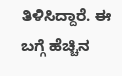ತಿಳಿಸಿದ್ದಾರೆ. ಈ ಬಗ್ಗೆ ಹೆಚ್ಚಿನ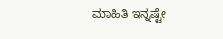ಮಾಹಿತಿ ಇನ್ನಷ್ಟೇ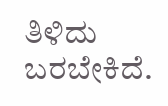ತಿಳಿದು ಬರಬೇಕಿದೆ.